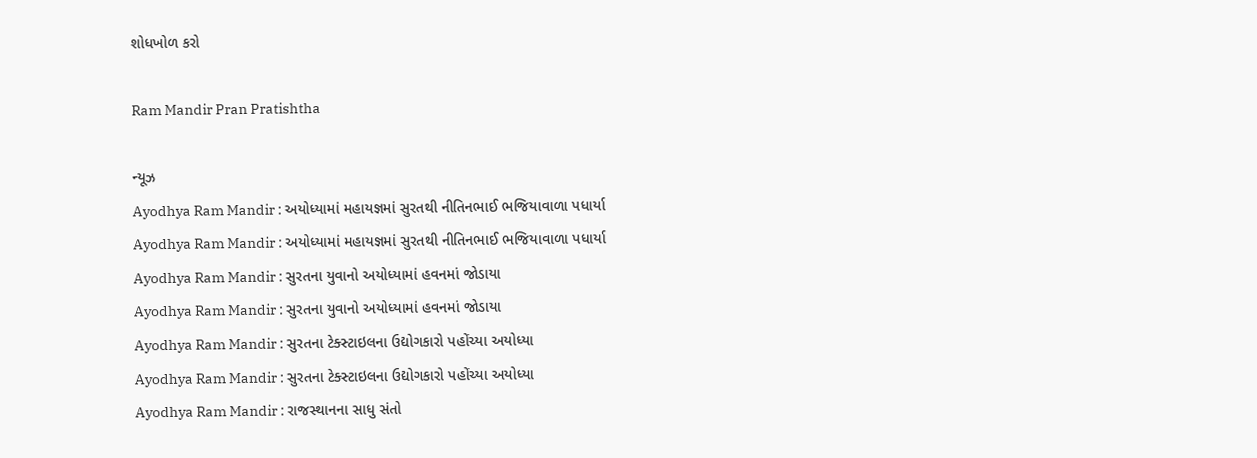શોધખોળ કરો

Ram Mandir Pran Pratishtha

ન્યૂઝ
Ayodhya Ram Mandir : અયોધ્યામાં મહાયજ્ઞમાં સુરતથી નીતિનભાઈ ભજિયાવાળા પધાર્યા
Ayodhya Ram Mandir : અયોધ્યામાં મહાયજ્ઞમાં સુરતથી નીતિનભાઈ ભજિયાવાળા પધાર્યા
Ayodhya Ram Mandir : સુરતના યુવાનો અયોધ્યામાં હવનમાં જોડાયા
Ayodhya Ram Mandir : સુરતના યુવાનો અયોધ્યામાં હવનમાં જોડાયા
Ayodhya Ram Mandir : સુરતના ટેક્સ્ટાઇલના ઉદ્યોગકારો પહોંચ્યા અયોધ્યા
Ayodhya Ram Mandir : સુરતના ટેક્સ્ટાઇલના ઉદ્યોગકારો પહોંચ્યા અયોધ્યા
Ayodhya Ram Mandir : રાજસ્થાનના સાધુ સંતો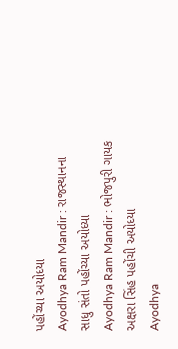પહોંચ્યા અયોધ્યા
Ayodhya Ram Mandir : રાજસ્થાનના સાધુ સંતો પહોંચ્યા અયોધ્યા
Ayodhya Ram Mandir : ભોજપુરી ગાયક અક્ષરા સિંહ પહોંચી અયોધ્યા
Ayodhya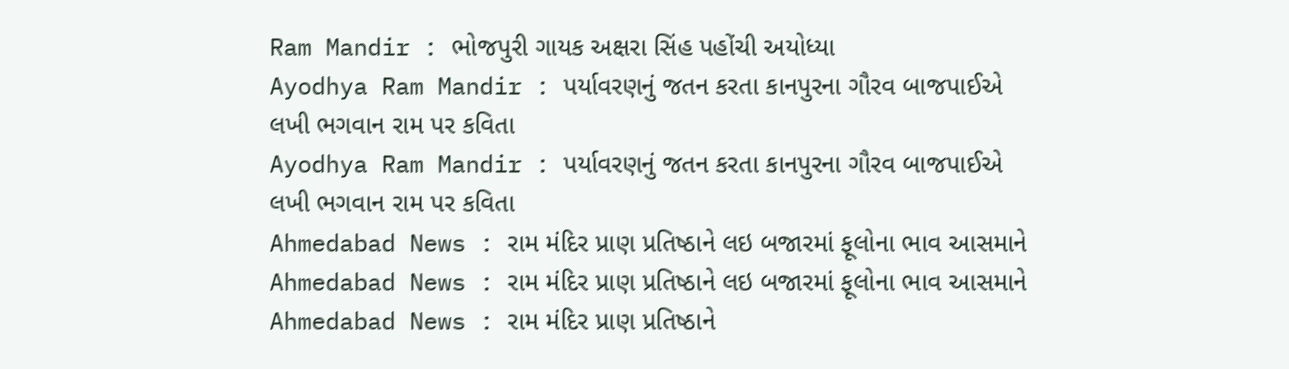Ram Mandir : ભોજપુરી ગાયક અક્ષરા સિંહ પહોંચી અયોધ્યા
Ayodhya Ram Mandir : પર્યાવરણનું જતન કરતા કાનપુરના ગૌરવ બાજપાઈએ લખી ભગવાન રામ પર કવિતા
Ayodhya Ram Mandir : પર્યાવરણનું જતન કરતા કાનપુરના ગૌરવ બાજપાઈએ લખી ભગવાન રામ પર કવિતા
Ahmedabad News : રામ મંદિર પ્રાણ પ્રતિષ્ઠાને લઇ બજારમાં ફૂલોના ભાવ આસમાને
Ahmedabad News : રામ મંદિર પ્રાણ પ્રતિષ્ઠાને લઇ બજારમાં ફૂલોના ભાવ આસમાને
Ahmedabad News : રામ મંદિર પ્રાણ પ્રતિષ્ઠાને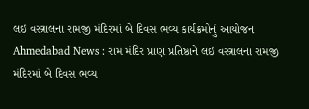લઇ વસ્ત્રાલના રામજી મંદિરમાં બે દિવસ ભવ્ય કાર્યક્રમોનું આયોજન
Ahmedabad News : રામ મંદિર પ્રાણ પ્રતિષ્ઠાને લઇ વસ્ત્રાલના રામજી મંદિરમાં બે દિવસ ભવ્ય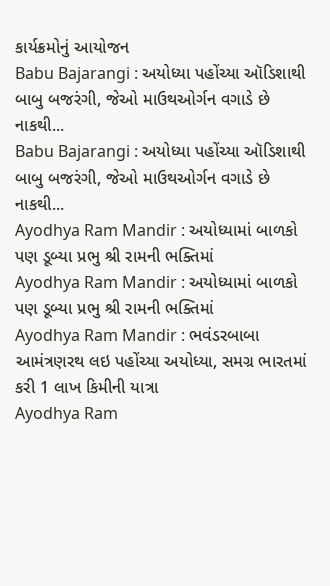કાર્યક્રમોનું આયોજન
Babu Bajarangi : અયોધ્યા પહોંચ્યા ઑડિશાથી બાબુ બજરંગી, જેઓ માઉથઓર્ગન વગાડે છે નાકથી...
Babu Bajarangi : અયોધ્યા પહોંચ્યા ઑડિશાથી બાબુ બજરંગી, જેઓ માઉથઓર્ગન વગાડે છે નાકથી...
Ayodhya Ram Mandir : અયોધ્યામાં બાળકો પણ ડૂબ્યા પ્રભુ શ્રી રામની ભક્તિમાં
Ayodhya Ram Mandir : અયોધ્યામાં બાળકો પણ ડૂબ્યા પ્રભુ શ્રી રામની ભક્તિમાં
Ayodhya Ram Mandir : ભવંડરબાબા આમંત્રણરથ લઇ પહોંચ્યા અયોધ્યા, સમગ્ર ભારતમાં કરી 1 લાખ કિમીની યાત્રા
Ayodhya Ram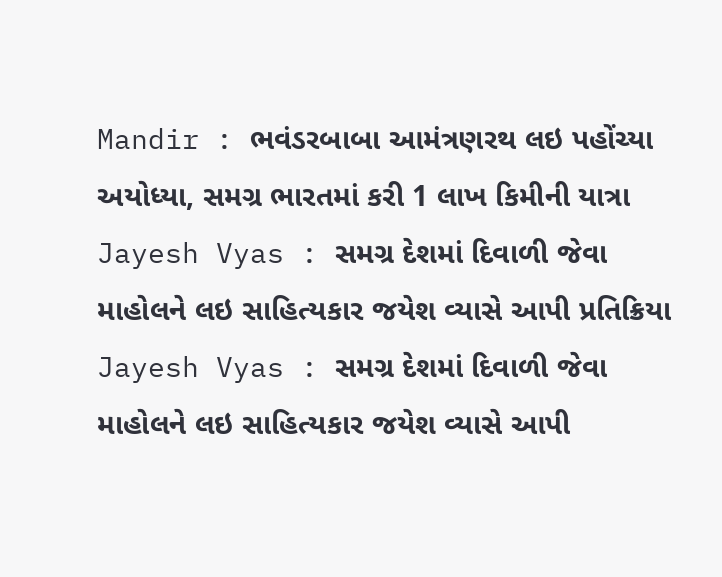Mandir : ભવંડરબાબા આમંત્રણરથ લઇ પહોંચ્યા અયોધ્યા, સમગ્ર ભારતમાં કરી 1 લાખ કિમીની યાત્રા
Jayesh Vyas : સમગ્ર દેશમાં દિવાળી જેવા માહોલને લઇ સાહિત્યકાર જયેશ વ્યાસે આપી પ્રતિક્રિયા
Jayesh Vyas : સમગ્ર દેશમાં દિવાળી જેવા માહોલને લઇ સાહિત્યકાર જયેશ વ્યાસે આપી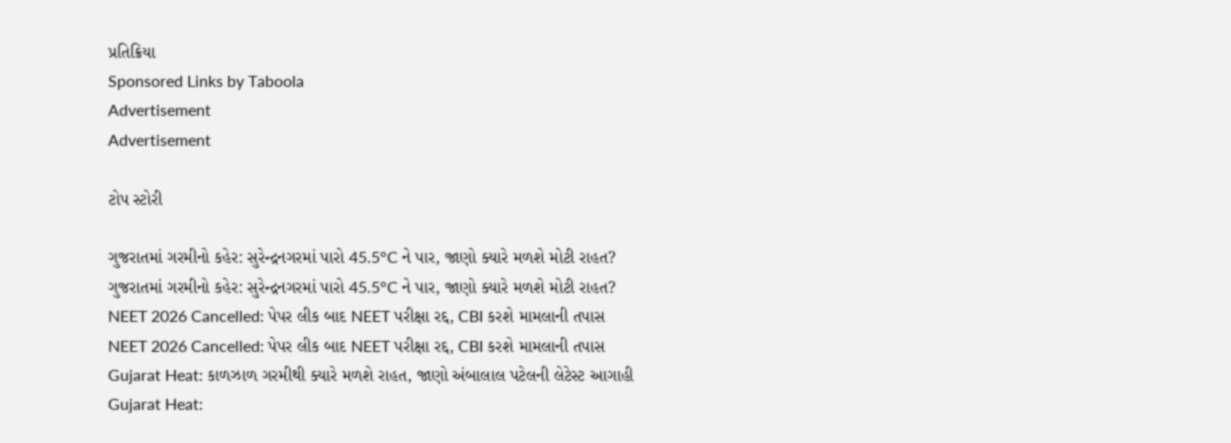પ્રતિક્રિયા
Sponsored Links by Taboola
Advertisement
Advertisement

ટોપ સ્ટોરી

ગુજરાતમાં ગરમીનો કહેર: સુરેન્દ્રનગરમાં પારો 45.5°C ને પાર, જાણો ક્યારે મળશે મોટી રાહત?
ગુજરાતમાં ગરમીનો કહેર: સુરેન્દ્રનગરમાં પારો 45.5°C ને પાર, જાણો ક્યારે મળશે મોટી રાહત?
NEET 2026 Cancelled: પેપર લીક બાદ NEET પરીક્ષા રદ્દ, CBI કરશે મામલાની તપાસ
NEET 2026 Cancelled: પેપર લીક બાદ NEET પરીક્ષા રદ્દ, CBI કરશે મામલાની તપાસ
Gujarat Heat: કાળઝાળ ગરમીથી ક્યારે મળશે રાહત, જાણો અંબાલાલ પટેલની લેટેસ્ટ આગાહી
Gujarat Heat: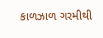કાળઝાળ ગરમીથી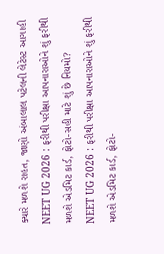ક્યારે મળશે રાહત, જાણો અંબાલાલ પટેલની લેટેસ્ટ આગાહી
NEET UG 2026 : ફરીથી પરીક્ષા આપનારાઓને શું ફરીથી મળશે એડમિટ કાર્ડ, ફોટો-સહી માટે શું છે નિયમો?
NEET UG 2026 : ફરીથી પરીક્ષા આપનારાઓને શું ફરીથી મળશે એડમિટ કાર્ડ, ફોટો-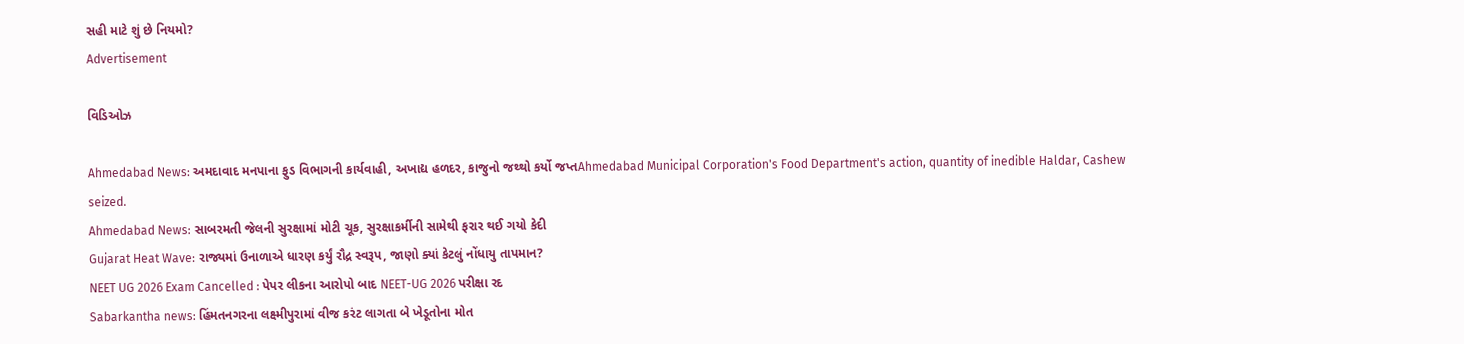સહી માટે શું છે નિયમો?
Advertisement

વિડિઓઝ

Ahmedabad News: અમદાવાદ મનપાના ફુડ વિભાગની કાર્યવાહી, અખાદ્ય હળદર, કાજુનો જથ્થો કર્યો જપ્તAhmedabad Municipal Corporation's Food Department's action, quantity of inedible Haldar, Cashew seized.
Ahmedabad News: સાબરમતી જેલની સુરક્ષામાં મોટી ચૂક, સુરક્ષાકર્મીની સામેથી ફરાર થઈ ગયો કેદી
Gujarat Heat Wave: રાજ્યમાં ઉનાળાએ ધારણ કર્યું રૌદ્ર સ્વરૂપ, જાણો ક્યાં કેટલું નોંધાયુ તાપમાન?
NEET UG 2026 Exam Cancelled : પેપર લીકના આરોપો બાદ NEET-UG 2026 પરીક્ષા રદ
Sabarkantha news: હિંમતનગરના લક્ષ્મીપુરામાં વીજ કરંટ લાગતા બે ખેડૂતોના મોત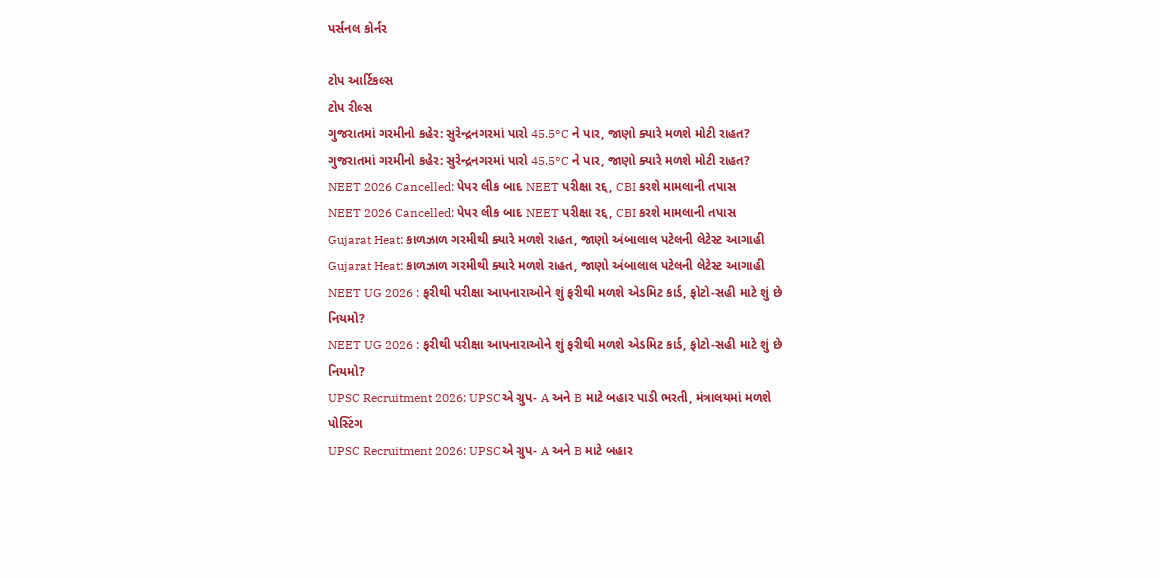પર્સનલ કોર્નર

ટોપ આર્ટિકલ્સ
ટોપ રીલ્સ
ગુજરાતમાં ગરમીનો કહેર: સુરેન્દ્રનગરમાં પારો 45.5°C ને પાર, જાણો ક્યારે મળશે મોટી રાહત?
ગુજરાતમાં ગરમીનો કહેર: સુરેન્દ્રનગરમાં પારો 45.5°C ને પાર, જાણો ક્યારે મળશે મોટી રાહત?
NEET 2026 Cancelled: પેપર લીક બાદ NEET પરીક્ષા રદ્દ, CBI કરશે મામલાની તપાસ
NEET 2026 Cancelled: પેપર લીક બાદ NEET પરીક્ષા રદ્દ, CBI કરશે મામલાની તપાસ
Gujarat Heat: કાળઝાળ ગરમીથી ક્યારે મળશે રાહત, જાણો અંબાલાલ પટેલની લેટેસ્ટ આગાહી
Gujarat Heat: કાળઝાળ ગરમીથી ક્યારે મળશે રાહત, જાણો અંબાલાલ પટેલની લેટેસ્ટ આગાહી
NEET UG 2026 : ફરીથી પરીક્ષા આપનારાઓને શું ફરીથી મળશે એડમિટ કાર્ડ, ફોટો-સહી માટે શું છે નિયમો?
NEET UG 2026 : ફરીથી પરીક્ષા આપનારાઓને શું ફરીથી મળશે એડમિટ કાર્ડ, ફોટો-સહી માટે શું છે નિયમો?
UPSC Recruitment 2026: UPSCએ ગ્રુપ- A અને B માટે બહાર પાડી ભરતી, મંત્રાલયમાં મળશે પોસ્ટિંગ
UPSC Recruitment 2026: UPSCએ ગ્રુપ- A અને B માટે બહાર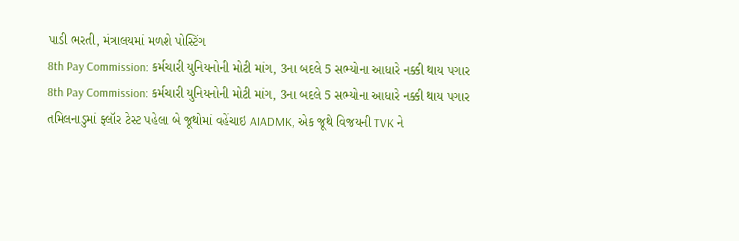પાડી ભરતી, મંત્રાલયમાં મળશે પોસ્ટિંગ
8th Pay Commission: કર્મચારી યુનિયનોની મોટી માંગ, 3ના બદલે 5 સભ્યોના આધારે નક્કી થાય પગાર
8th Pay Commission: કર્મચારી યુનિયનોની મોટી માંગ, 3ના બદલે 5 સભ્યોના આધારે નક્કી થાય પગાર
તમિલનાડુમાં ફ્લૉર ટેસ્ટ પહેલા બે જૂથોમાં વહેંચાઇ AIADMK, એક જૂથે વિજયની TVK ને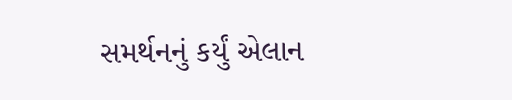સમર્થનનું કર્યું એલાન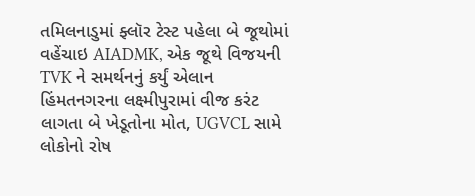તમિલનાડુમાં ફ્લૉર ટેસ્ટ પહેલા બે જૂથોમાં વહેંચાઇ AIADMK, એક જૂથે વિજયની TVK ને સમર્થનનું કર્યું એલાન
હિંમતનગરના લક્ષ્મીપુરામાં વીજ કરંટ લાગતા બે ખેડૂતોના મોત, UGVCL સામે લોકોનો રોષ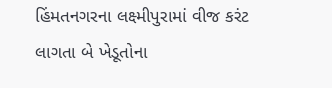હિંમતનગરના લક્ષ્મીપુરામાં વીજ કરંટ લાગતા બે ખેડૂતોના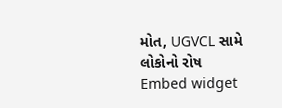મોત, UGVCL સામે લોકોનો રોષ
Embed widget